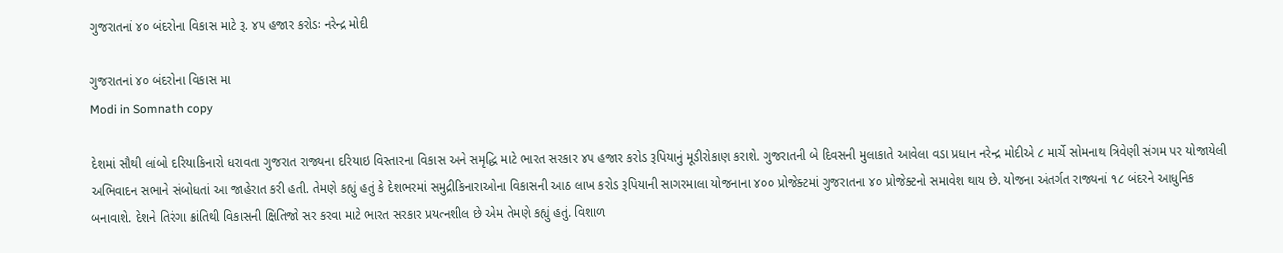ગુજરાતનાં ૪૦ બંદરોના વિકાસ માટે રૂ. ૪૫ હજાર કરોડઃ નરેન્દ્ર મોદી

ગુજરાતનાં ૪૦ બંદરોના વિકાસ મા
Modi in Somnath copy

દેશમાં સૌથી લાંબો દરિયાકિનારો ધરાવતા ગુજરાત રાજ્યના દરિયાઇ વિસ્તારના વિકાસ અને સમૃદ્ધિ માટે ભારત સરકાર ૪૫ હજાર કરોડ રૂપિયાનું મૂડીરોકાણ કરાશે. ગુજરાતની બે દિવસની મુલાકાતે આવેલા વડા પ્રધાન નરેન્દ્ર મોદીએ ૮ માર્ચે સોમનાથ ત્રિવેણી સંગમ પર યોજાયેલી અભિવાદન સભાને સંબોધતાં આ જાહેરાત કરી હતી. તેમણે કહ્યું હતું કે દેશભરમાં સમુદ્રીકિનારાઓના વિકાસની આઠ લાખ કરોડ રૂપિયાની સાગરમાલા યોજનાના ૪૦૦ પ્રોજેક્ટમાં ગુજરાતના ૪૦ પ્રોજેક્ટનો સમાવેશ થાય છે. યોજના અંતર્ગત રાજ્યનાં ૧૮ બંદરને આધુનિક બનાવાશે. દેશને તિરંગા ક્રાંતિથી વિકાસની ક્ષિતિજો સર કરવા માટે ભારત સરકાર પ્રયત્નશીલ છે એમ તેમણે કહ્યું હતું. વિશાળ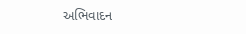અભિવાદન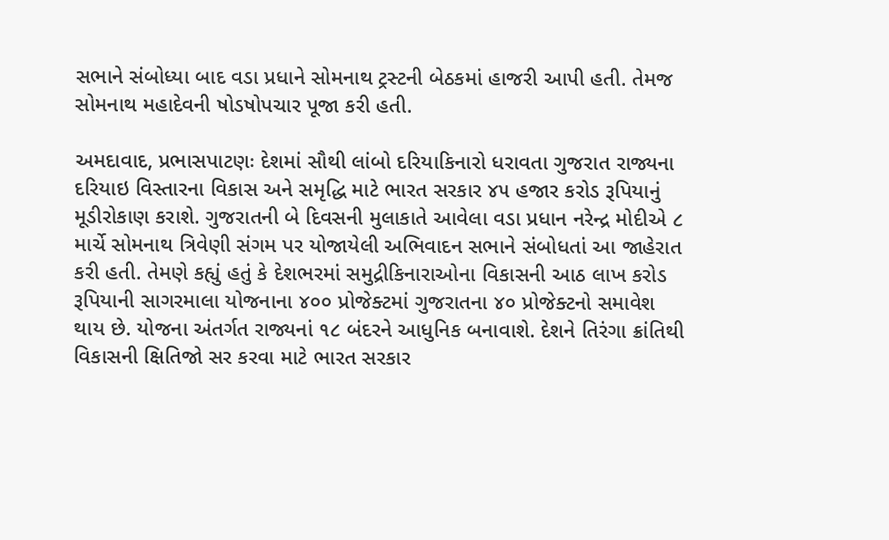સભાને સંબોધ્યા બાદ વડા પ્રધાને સોમનાથ ટ્રસ્ટની બેઠકમાં હાજરી આપી હતી. તેમજ સોમનાથ મહાદેવની ષોડષોપચાર પૂજા કરી હતી.

અમદાવાદ, પ્રભાસપાટણઃ દેશમાં સૌથી લાંબો દરિયાકિનારો ધરાવતા ગુજરાત રાજ્યના દરિયાઇ વિસ્તારના વિકાસ અને સમૃદ્ધિ માટે ભારત સરકાર ૪૫ હજાર કરોડ રૂપિયાનું મૂડીરોકાણ કરાશે. ગુજરાતની બે દિવસની મુલાકાતે આવેલા વડા પ્રધાન નરેન્દ્ર મોદીએ ૮ માર્ચે સોમનાથ ત્રિવેણી સંગમ પર યોજાયેલી અભિવાદન સભાને સંબોધતાં આ જાહેરાત કરી હતી. તેમણે કહ્યું હતું કે દેશભરમાં સમુદ્રીકિનારાઓના વિકાસની આઠ લાખ કરોડ રૂપિયાની સાગરમાલા યોજનાના ૪૦૦ પ્રોજેક્ટમાં ગુજરાતના ૪૦ પ્રોજેક્ટનો સમાવેશ થાય છે. યોજના અંતર્ગત રાજ્યનાં ૧૮ બંદરને આધુનિક બનાવાશે. દેશને તિરંગા ક્રાંતિથી વિકાસની ક્ષિતિજો સર કરવા માટે ભારત સરકાર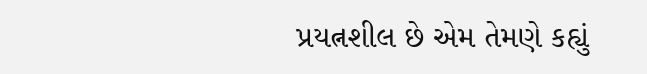પ્રયત્નશીલ છે એમ તેમણે કહ્યું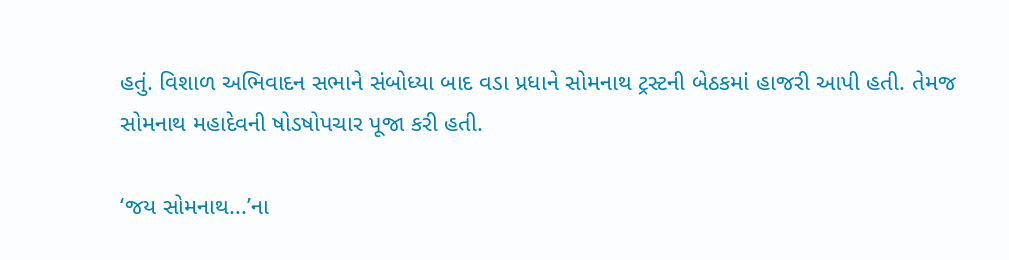હતું. વિશાળ અભિવાદન સભાને સંબોધ્યા બાદ વડા પ્રધાને સોમનાથ ટ્રસ્ટની બેઠકમાં હાજરી આપી હતી. તેમજ સોમનાથ મહાદેવની ષોડષોપચાર પૂજા કરી હતી.

‘જય સોમનાથ...’ના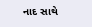નાદ સાથે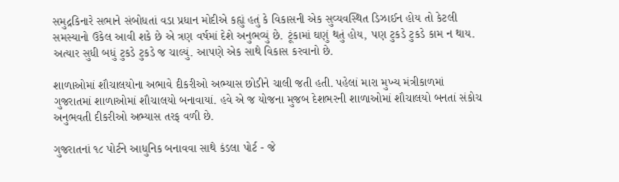સમુદ્રકિનારે સભાને સંબોધતાં વડા પ્રધાન મોદીએ કહ્યું હતું કે વિકાસની એક સુવ્યવસ્થિત ડિઝાઈન હોય તો કેટલી સમસ્યાનો ઉકેલ આવી શકે છે એ ત્રણ વર્ષમાં દેશે અનુભવ્યું છે. ટૂંકામાં ઘણું થતું હોય, પણ ટુકડે ટુકડે કામ ન થાય. અત્યાર સુધી બધું ટુકડે ટુકડે જ ચાલ્યું. આપણે એક સાથે વિકાસ કરવાનો છે.

શાળાઓમાં શૌચાલયોના અભાવે દીકરીઓ અભ્યાસ છોડીને ચાલી જતી હતી. પહેલાં મારા મુખ્ય મંત્રીકાળમાં ગુજરાતમાં શાળાઓમાં શૌચાલયો બનાવાયાં. હવે એ જ યોજના મુજબ દેશભરની શાળાઓમાં શૌચાલયો બનતાં સંકોચ અનુભવતી દીકરીઓ અભ્યાસ તરફ વળી છે.

ગુજરાતનાં ૧૮ પોર્ટને આધુનિક બનાવવા સાથે કંડલા પોર્ટ - જે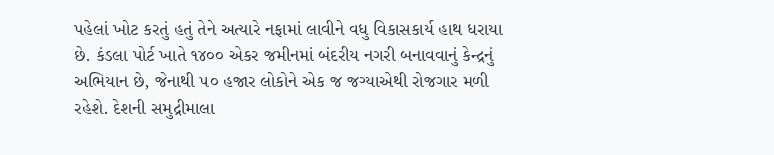પહેલાં ખોટ કરતું હતું તેને અત્યારે નફામાં લાવીને વધુ વિકાસકાર્ય હાથ ધરાયા છે. કંડલા પોર્ટ ખાતે ૧૪૦૦ એકર જમીનમાં બંદરીય નગરી બનાવવાનું કેન્દ્રનું અભિયાન છે, જેનાથી ૫૦ હજાર લોકોને એક જ જગ્યાએથી રોજગાર મળી રહેશે. દેશની સમુદ્રીમાલા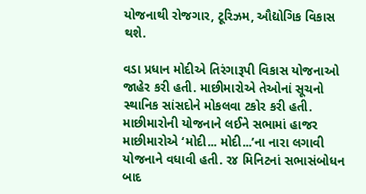યોજનાથી રોજગાર, ટૂરિઝમ, ઔદ્યોગિક વિકાસ થશે.

વડા પ્રધાન મોદીએ તિરંગારૂપી વિકાસ યોજનાઓ જાહેર કરી હતી. માછીમારોએ તેઓનાં સૂચનો સ્થાનિક સાંસદોને મોકલવા ટકોર કરી હતી. માછીમારોની યોજનાને લઈને સભામાં હાજર માછીમારોએ ‘મોદી... મોદી...’ના નારા લગાવી યોજનાને વધાવી હતી. ર૪ મિનિટનાં સભાસંબોધન બાદ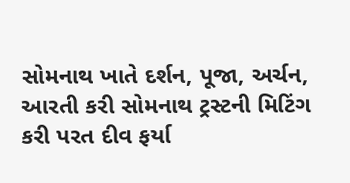સોમનાથ ખાતે દર્શન, પૂજા, અર્ચન, આરતી કરી સોમનાથ ટ્રસ્ટની મિટિંગ કરી પરત દીવ ફર્યા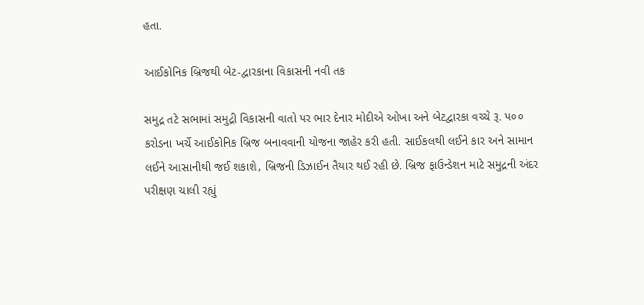હતા.

આઈકોનિક બ્રિજથી બેટ-દ્વારકાના વિકાસની નવી તક

સમુદ્ર તટે સભામાં સમુદ્રી વિકાસની વાતો પર ભાર દેનાર મોદીએ ઓખા અને બેટદ્વારકા વચ્ચે રૂ. પ૦૦ કરોડના ખર્ચે આઈકોનિક બ્રિજ બનાવવાની યોજના જાહેર કરી હતી. સાઈકલથી લઈને કાર અને સામાન લઈને આસાનીથી જઈ શકાશે, બ્રિજની ડિઝાઈન તૈયાર થઈ રહી છે. બ્રિજ ફાઉન્ડેશન માટે સમુદ્રની અંદર પરીક્ષણ ચાલી રહ્યું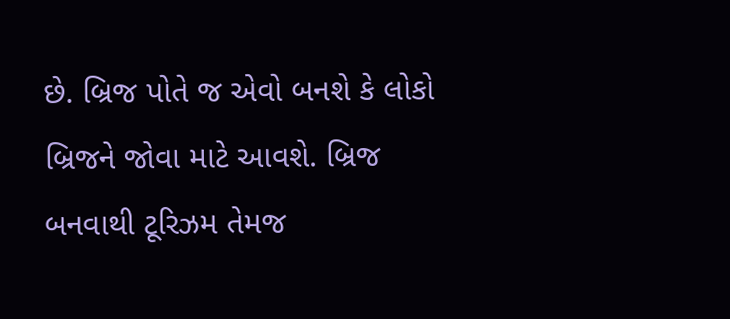છે. બ્રિજ પોતે જ એવો બનશે કે લોકો બ્રિજને જોવા માટે આવશે. બ્રિજ બનવાથી ટૂરિઝમ તેમજ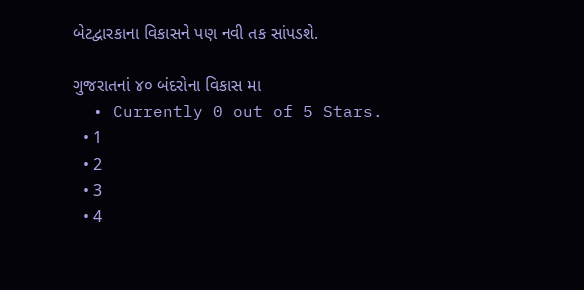બેટદ્વારકાના વિકાસને પણ નવી તક સાંપડશે.

ગુજરાતનાં ૪૦ બંદરોના વિકાસ મા
  • Currently 0 out of 5 Stars.
  • 1
  • 2
  • 3
  • 4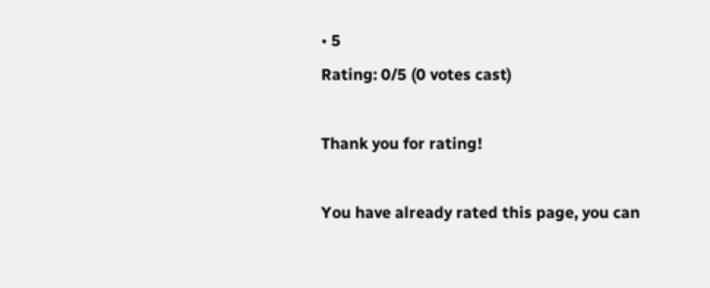• 5
Rating: 0/5 (0 votes cast)

Thank you for rating!

You have already rated this page, you can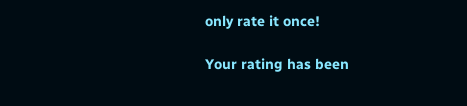only rate it once!

Your rating has been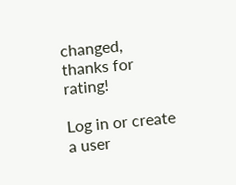changed, thanks for rating!

Log in or create a user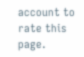account to rate this page.